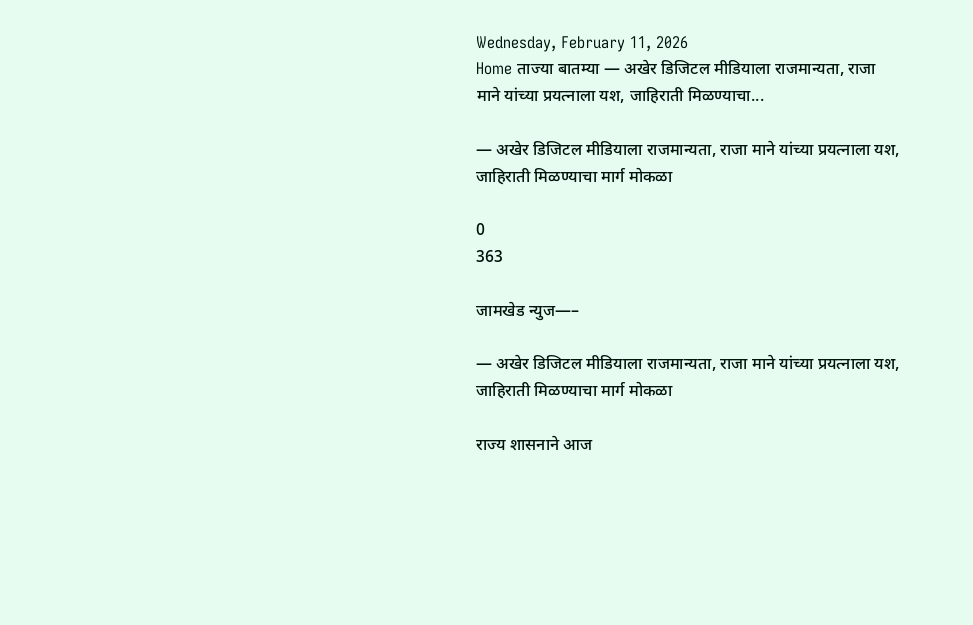Wednesday, February 11, 2026
Home ताज्या बातम्या — अखेर डिजिटल मीडियाला राजमान्यता, राजा माने यांच्या प्रयत्नाला यश, जाहिराती मिळण्याचा...

— अखेर डिजिटल मीडियाला राजमान्यता, राजा माने यांच्या प्रयत्नाला यश, जाहिराती मिळण्याचा मार्ग मोकळा

0
363

जामखेड न्युज—–

— अखेर डिजिटल मीडियाला राजमान्यता, राजा माने यांच्या प्रयत्नाला यश, जाहिराती मिळण्याचा मार्ग मोकळा

राज्य शासनाने आज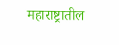महाराष्ट्रातील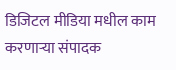डिजिटल मीडिया मधील काम करणाऱ्या संपादक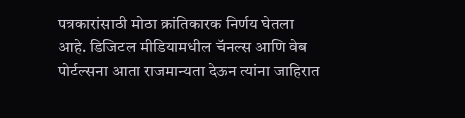पत्रकारांसाठी मोठा क्रांतिकारक निर्णय घेतला आहे. डिजिटल मीडियामधील चॅनल्स आणि वेब पोर्टल्सना आता राजमान्यता देऊन त्यांना जाहिरात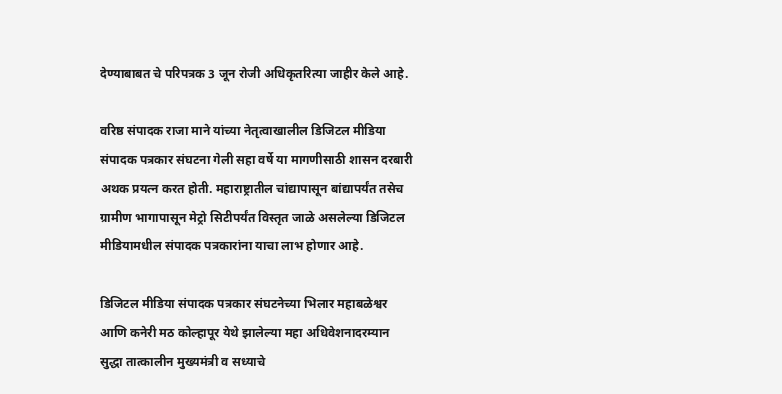देण्याबाबत चे परिपत्रक 3 जून रोजी अधिकृतरित्या जाहीर केले आहे.

वरिष्ठ संपादक राजा माने यांच्या नेतृत्वाखालील डिजिटल मीडिया संपादक पत्रकार संघटना गेली सहा वर्षे या मागणीसाठी शासन दरबारी अथक प्रयत्न करत होती. महाराष्ट्रातील चांद्यापासून बांद्यापर्यंत तसेच ग्रामीण भागापासून मेट्रो सिटीपर्यंत विस्तृत जाळे असलेल्या डिजिटल मीडियामधील संपादक पत्रकारांना याचा लाभ होणार आहे.

डिजिटल मीडिया संपादक पत्रकार संघटनेच्या भिलार महाबळेश्वर आणि कनेरी मठ कोल्हापूर येथे झालेल्या महा अधिवेशनादरम्यान सुद्धा तात्कालीन मुख्यमंत्री व सध्याचे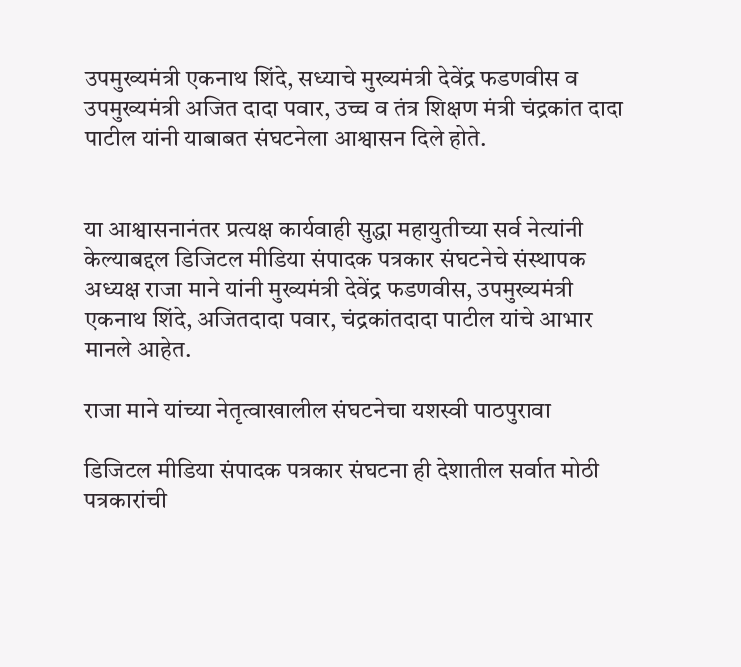उपमुख्यमंत्री एकनाथ शिंदे, सध्याचे मुख्यमंत्री देवेंद्र फडणवीस व उपमुख्यमंत्री अजित दादा पवार, उच्च व तंत्र शिक्षण मंत्री चंद्रकांत दादा पाटील यांनी याबाबत संघटनेला आश्वासन दिले होते.


या आश्वासनानंतर प्रत्यक्ष कार्यवाही सुद्धा महायुतीच्या सर्व नेत्यांनी केल्याबद्दल डिजिटल मीडिया संपादक पत्रकार संघटनेचे संस्थापक अध्यक्ष राजा माने यांनी मुख्यमंत्री देवेंद्र फडणवीस, उपमुख्यमंत्री एकनाथ शिंदे, अजितदादा पवार, चंद्रकांतदादा पाटील यांचे आभार मानले आहेत.

राजा माने यांच्या नेतृत्वाखालील संघटनेचा यशस्वी पाठपुरावा

डिजिटल मीडिया संपादक पत्रकार संघटना ही देशातील सर्वात मोठी पत्रकारांची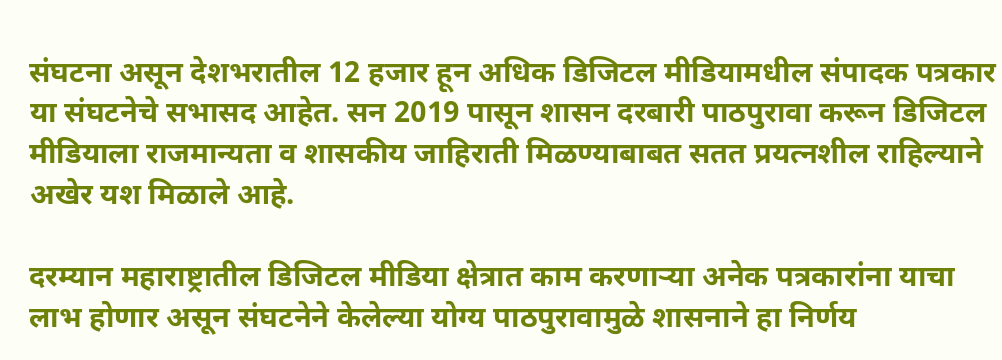संघटना असून देशभरातील 12 हजार हून अधिक डिजिटल मीडियामधील संपादक पत्रकार या संघटनेचे सभासद आहेत. सन 2019 पासून शासन दरबारी पाठपुरावा करून डिजिटल मीडियाला राजमान्यता व शासकीय जाहिराती मिळण्याबाबत सतत प्रयत्नशील राहिल्याने अखेर यश मिळाले आहे.

दरम्यान महाराष्ट्रातील डिजिटल मीडिया क्षेत्रात काम करणाऱ्या अनेक पत्रकारांना याचा लाभ होणार असून संघटनेने केलेल्या योग्य पाठपुरावामुळे शासनाने हा निर्णय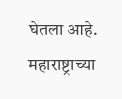घेतला आहे. महाराष्ट्राच्या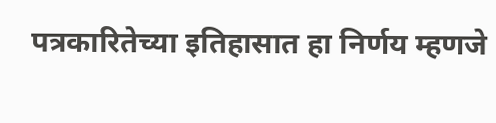पत्रकारितेच्या इतिहासात हा निर्णय म्हणजे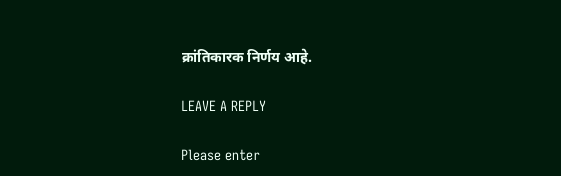क्रांतिकारक निर्णय आहे.

LEAVE A REPLY

Please enter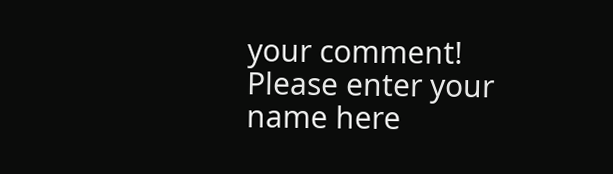your comment!
Please enter your name here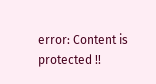error: Content is protected !!